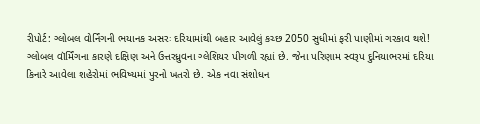રીપોર્ટ: ગ્લોબલ વોર્નિંગની ભયાનક અસરઃ દરિયામાંથી બહાર આવેલું કચ્છ 2050 સુધીમાં ફરી પાણીમાં ગરકાવ થશે!
ગ્લોબલ વૉર્મિંગના કારણે દક્ષિણ અને ઉત્તરધ્રુવના ગ્લેશિયર પીગળી રહ્યાં છે. જેના પરિણામ સ્વરૂપ દુનિયાભરમાં દરિયા કિનારે આવેલા શહેરોમાં ભવિષ્યમાં પુરનો ખતરો છે. એક નવા સંશોધન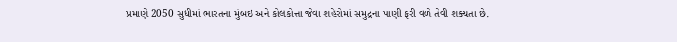પ્રમાણે 2050 સુધીમાં ભારતના મુંબઇ અને કોલકોત્તા જેવા શહેરોમાં સમુદ્રના પાણી ફરી વળે તેવી શક્યતા છે.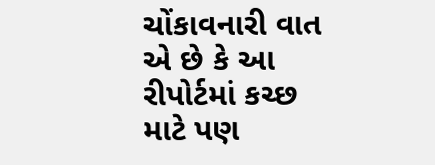ચોંકાવનારી વાત એ છે કે આ રીપોર્ટમાં કચ્છ માટે પણ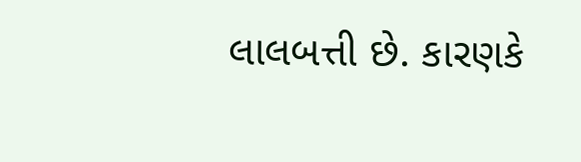લાલબત્તી છે. કારણકે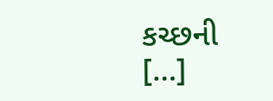કચ્છની […]